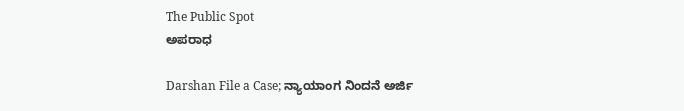The Public Spot
ಅಪರಾಧ

Darshan File a Case; ನ್ಯಾಯಾಂಗ ನಿಂದನೆ ಅರ್ಜಿ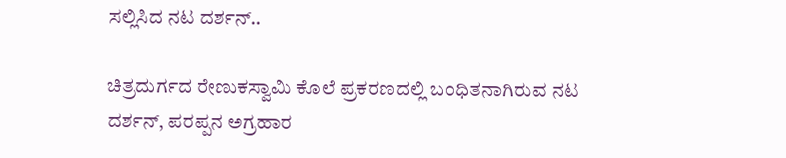ಸಲ್ಲಿಸಿದ ನಟ ದರ್ಶನ್..

ಚಿತ್ರದುರ್ಗದ ರೇಣುಕಸ್ವಾಮಿ ಕೊಲೆ ಪ್ರಕರಣದಲ್ಲಿ ಬಂಧಿತನಾಗಿರುವ ನಟ ದರ್ಶನ್, ಪರಪ್ಪನ ಅಗ್ರಹಾರ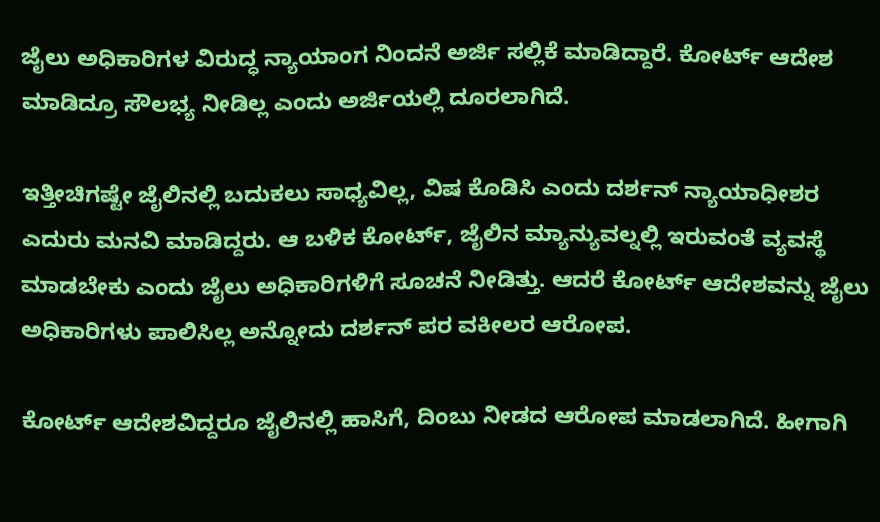ಜೈಲು ಅಧಿಕಾರಿಗಳ ವಿರುದ್ಧ ನ್ಯಾಯಾಂಗ ನಿಂದನೆ ಅರ್ಜಿ ಸಲ್ಲಿಕೆ ಮಾಡಿದ್ದಾರೆ. ಕೋರ್ಟ್ ಆದೇಶ ಮಾಡಿದ್ರೂ ಸೌಲಭ್ಯ ನೀಡಿಲ್ಲ ಎಂದು ಅರ್ಜಿಯಲ್ಲಿ ದೂರಲಾಗಿದೆ.

ಇತ್ತೀಚಿಗಷ್ಟೇ ಜೈಲಿನಲ್ಲಿ ಬದುಕಲು ಸಾಧ್ಯವಿಲ್ಲ, ವಿಷ ಕೊಡಿಸಿ ಎಂದು ದರ್ಶನ್ ನ್ಯಾಯಾಧೀಶರ ಎದುರು ಮನವಿ ಮಾಡಿದ್ದರು. ಆ ಬಳಿಕ ಕೋರ್ಟ್, ಜೈಲಿನ ಮ್ಯಾನ್ಯುವಲ್ನಲ್ಲಿ ಇರುವಂತೆ ವ್ಯವಸ್ಥೆ ಮಾಡಬೇಕು ಎಂದು ಜೈಲು ಅಧಿಕಾರಿಗಳಿಗೆ ಸೂಚನೆ ನೀಡಿತ್ತು. ಆದರೆ ಕೋರ್ಟ್ ಆದೇಶವನ್ನು ಜೈಲು ಅಧಿಕಾರಿಗಳು ಪಾಲಿಸಿಲ್ಲ ಅನ್ನೋದು ದರ್ಶನ್ ಪರ ವಕೀಲರ ಆರೋಪ.

ಕೋರ್ಟ್ ಆದೇಶವಿದ್ದರೂ ಜೈಲಿನಲ್ಲಿ ಹಾಸಿಗೆ, ದಿಂಬು ನೀಡದ ಆರೋಪ ಮಾಡಲಾಗಿದೆ. ಹೀಗಾಗಿ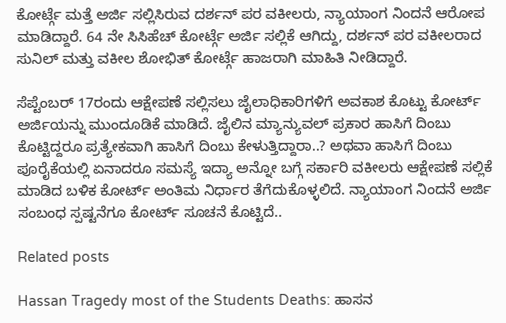ಕೋರ್ಟ್ಗೆ ಮತ್ತೆ ಅರ್ಜಿ ಸಲ್ಲಿಸಿರುವ ದರ್ಶನ್ ಪರ ವಕೀಲರು, ನ್ಯಾಯಾಂಗ ನಿಂದನೆ ಆರೋಪ ಮಾಡಿದ್ದಾರೆ. 64 ನೇ ಸಿಸಿಹೆಚ್ ಕೋರ್ಟ್ಗೆ ಅರ್ಜಿ ಸಲ್ಲಿಕೆ ಆಗಿದ್ದು, ದರ್ಶನ್ ಪರ ವಕೀಲರಾದ ಸುನಿಲ್ ಮತ್ತು ವಕೀಲ ಶೋಭಿತ್ ಕೋರ್ಟ್ಗೆ ಹಾಜರಾಗಿ ಮಾಹಿತಿ ನೀಡಿದ್ದಾರೆ.

ಸೆಪ್ಟೆಂಬರ್ 17ರಂದು ಆಕ್ಷೇಪಣೆ ಸಲ್ಲಿಸಲು ಜೈಲಾಧಿಕಾರಿಗಳಿಗೆ ಅವಕಾಶ ಕೊಟ್ಟು ಕೋರ್ಟ್ ಅರ್ಜಿಯನ್ನು ಮುಂದೂಡಿಕೆ ಮಾಡಿದೆ. ಜೈಲಿನ ಮ್ಯಾನ್ಯುವಲ್ ಪ್ರಕಾರ ಹಾಸಿಗೆ ದಿಂಬು ಕೊಟ್ಟಿದ್ದರೂ ಪ್ರತ್ಯೇಕವಾಗಿ ಹಾಸಿಗೆ ದಿಂಬು ಕೇಳುತ್ತಿದ್ದಾರಾ..? ಅಥವಾ ಹಾಸಿಗೆ ದಿಂಬು ಪೂರೈಕೆಯಲ್ಲಿ ಏನಾದರೂ ಸಮಸ್ಯೆ ಇದ್ಯಾ ಅನ್ನೋ ಬಗ್ಗೆ ಸರ್ಕಾರಿ ವಕೀಲರು ಆಕ್ಷೇಪಣೆ ಸಲ್ಲಿಕೆ ಮಾಡಿದ ಬಳಿಕ ಕೋರ್ಟ್ ಅಂತಿಮ ನಿರ್ಧಾರ ತೆಗೆದುಕೊಳ್ಳಲಿದೆ. ನ್ಯಾಯಾಂಗ ನಿಂದನೆ ಅರ್ಜಿ ಸಂಬಂಧ ಸ್ಪಷ್ಟನೆಗೂ ಕೋರ್ಟ್ ಸೂಚನೆ ಕೊಟ್ಟಿದೆ..

Related posts

Hassan Tragedy most of the Students Deaths: ಹಾಸನ‌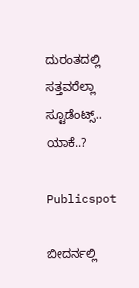ದುರಂತದಲ್ಲಿ ಸತ್ತವರೆಲ್ಲಾ ಸ್ಟೂಡೆಂಟ್ಸ್.. ಯಾಕೆ..?

Publicspot

ಬೀದರ್ನಲ್ಲಿ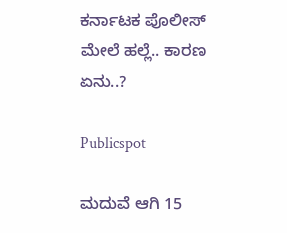ಕರ್ನಾಟಕ ಪೊಲೀಸ್ ಮೇಲೆ ಹಲ್ಲೆ.. ಕಾರಣ ಏನು..?

Publicspot

ಮದುವೆ ಆಗಿ 15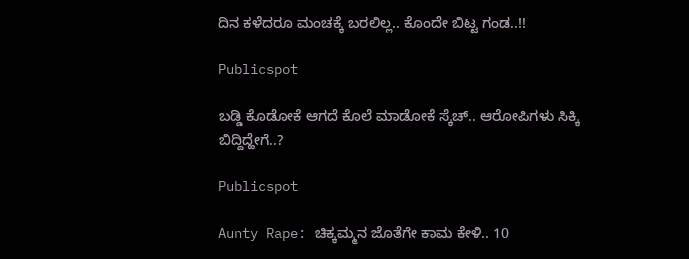ದಿನ ಕಳೆದರೂ ಮಂಚಕ್ಕೆ ಬರಲಿಲ್ಲ.. ಕೊಂದೇ ಬಿಟ್ಟ ಗಂಡ..!!

Publicspot

ಬಡ್ಡಿ ಕೊಡೋಕೆ ಆಗದೆ ಕೊಲೆ ಮಾಡೋಕೆ ಸ್ಕೆಚ್.. ಆರೋಪಿಗಳು ಸಿಕ್ಕಿ ಬಿದ್ದಿದ್ಹೇಗೆ..?

Publicspot

Aunty Rape: ಚಿಕ್ಕಮ್ಮನ ಜೊತೆಗೇ ಕಾಮ ಕೇಳಿ.. 10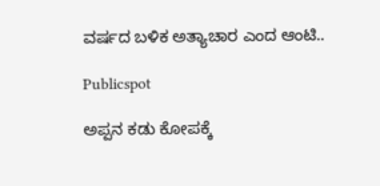ವರ್ಷದ ಬಳಿಕ ಅತ್ಯಾಚಾರ ಎಂದ ಆಂಟಿ..

Publicspot

ಅಪ್ಪನ ಕಡು ಕೋಪಕ್ಕೆ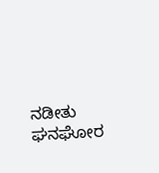ನಡೀತು ಘನಘೋರ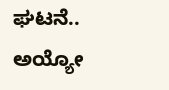ಘಟನೆ.. ಅಯ್ಯೋ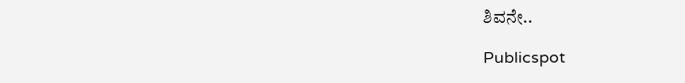ಶಿವನೇ..

Publicspot